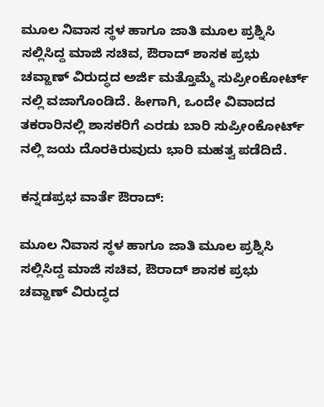ಮೂಲ ನಿವಾಸ ಸ್ಥಳ ಹಾಗೂ ಜಾತಿ ಮೂಲ ಪ್ರಶ್ನಿಸಿ ಸಲ್ಲಿಸಿದ್ದ ಮಾಜಿ ಸಚಿವ, ಔರಾದ್ ಶಾಸಕ ಪ್ರಭು ಚವ್ಹಾಣ್ ವಿರುದ್ಧದ ಅರ್ಜಿ ಮತ್ತೊಮ್ಮೆ ಸುಪ್ರೀಂಕೋರ್ಟ್ ನಲ್ಲಿ ವಜಾಗೊಂಡಿದೆ. ಹೀಗಾಗಿ, ಒಂದೇ ವಿವಾದದ ತಕರಾರಿನಲ್ಲಿ ಶಾಸಕರಿಗೆ ಎರಡು ಬಾರಿ ಸುಪ್ರೀಂಕೋರ್ಟ್ ನಲ್ಲಿ ಜಯ ದೊರಕಿರುವುದು ಭಾರಿ ಮಹತ್ವ ಪಡೆದಿದೆ.

ಕನ್ನಡಪ್ರಭ ವಾರ್ತೆ ಔರಾದ್:

ಮೂಲ ನಿವಾಸ ಸ್ಥಳ ಹಾಗೂ ಜಾತಿ ಮೂಲ ಪ್ರಶ್ನಿಸಿ ಸಲ್ಲಿಸಿದ್ದ ಮಾಜಿ ಸಚಿವ, ಔರಾದ್ ಶಾಸಕ ಪ್ರಭು ಚವ್ಹಾಣ್ ವಿರುದ್ಧದ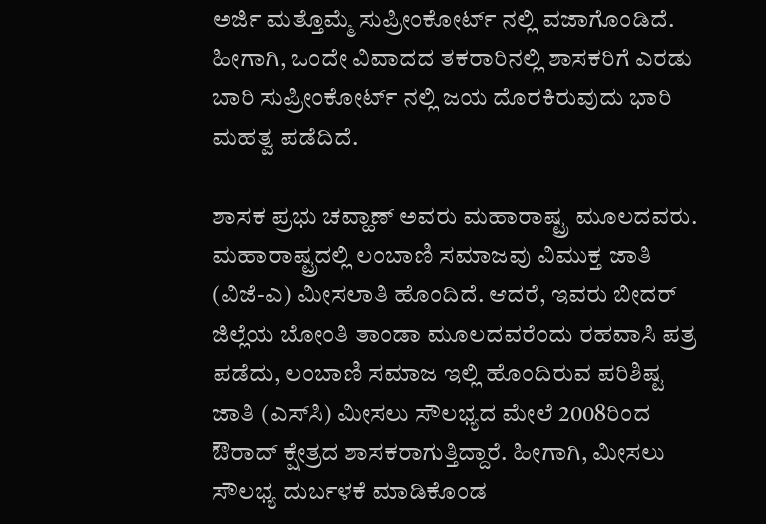ಅರ್ಜಿ ಮತ್ತೊಮ್ಮೆ ಸುಪ್ರೀಂಕೋರ್ಟ್ ನಲ್ಲಿ ವಜಾಗೊಂಡಿದೆ. ಹೀಗಾಗಿ, ಒಂದೇ ವಿವಾದದ ತಕರಾರಿನಲ್ಲಿ ಶಾಸಕರಿಗೆ ಎರಡು ಬಾರಿ ಸುಪ್ರೀಂಕೋರ್ಟ್ ನಲ್ಲಿ ಜಯ ದೊರಕಿರುವುದು ಭಾರಿ ಮಹತ್ವ ಪಡೆದಿದೆ.

ಶಾಸಕ ಪ್ರಭು ಚವ್ಹಾಣ್ ಅವರು ಮಹಾರಾಷ್ಟ್ರ ಮೂಲದವರು. ಮಹಾರಾಷ್ಟ್ರದಲ್ಲಿ ಲಂಬಾಣಿ ಸಮಾಜವು ವಿಮುಕ್ತ ಜಾತಿ (ವಿಜೆ-ಎ) ಮೀಸಲಾತಿ ಹೊಂದಿದೆ. ಆದರೆ, ಇವರು ಬೀದರ್ ಜಿಲ್ಲೆಯ ಬೋಂತಿ ತಾಂಡಾ ಮೂಲದವರೆಂದು ರಹವಾಸಿ ಪತ್ರ ಪಡೆದು, ಲಂಬಾಣಿ ಸಮಾಜ ಇಲ್ಲಿ ಹೊಂದಿರುವ ಪರಿಶಿಷ್ಟ ಜಾತಿ (ಎಸ್‌ಸಿ) ಮೀಸಲು ಸೌಲಭ್ಯದ ಮೇಲೆ 2008ರಿಂದ ಔರಾದ್ ಕ್ಷೇತ್ರದ ಶಾಸಕರಾಗುತ್ತಿದ್ದಾರೆ. ಹೀಗಾಗಿ, ಮೀಸಲು ಸೌಲಭ್ಯ ದುರ್ಬಳಕೆ ಮಾಡಿಕೊಂಡ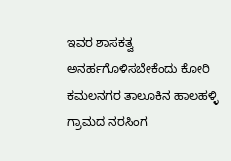ಇವರ ಶಾಸಕತ್ವ ಅನರ್ಹಗೊಳಿಸಬೇಕೆಂದು ಕೋರಿ ಕಮಲನಗರ ತಾಲೂಕಿನ ಹಾಲಹಳ್ಳಿ ಗ್ರಾಮದ ನರಸಿಂಗ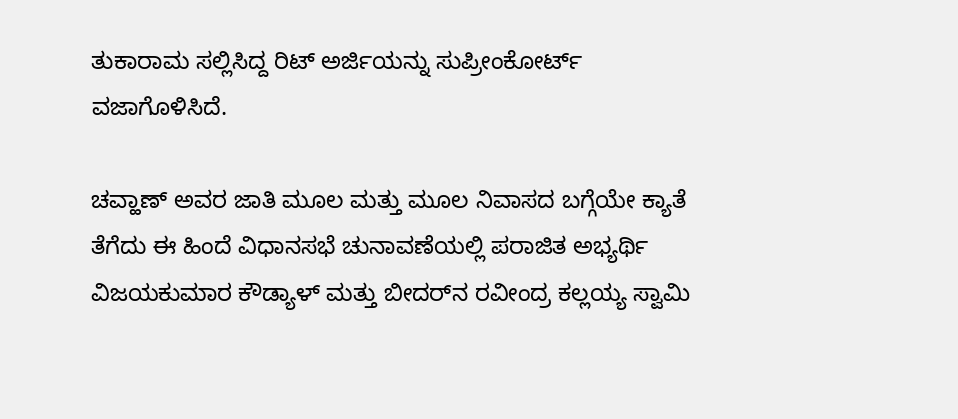ತುಕಾರಾಮ ಸಲ್ಲಿಸಿದ್ದ ರಿಟ್ ಅರ್ಜಿಯನ್ನು ಸುಪ್ರೀಂಕೋರ್ಟ್ ವಜಾಗೊಳಿಸಿದೆ.

ಚವ್ಹಾಣ್ ಅವರ ಜಾತಿ ಮೂಲ ಮತ್ತು ಮೂಲ ನಿವಾಸದ ಬಗ್ಗೆಯೇ ಕ್ಯಾತೆ ತೆಗೆದು ಈ ಹಿಂದೆ ವಿಧಾನಸಭೆ ಚುನಾವಣೆಯಲ್ಲಿ ಪರಾಜಿತ ಅಭ್ಯರ್ಥಿ ವಿಜಯಕುಮಾರ ಕೌಡ್ಯಾಳ್ ಮತ್ತು ಬೀದರ್‌ನ ರವೀಂದ್ರ ಕಲ್ಲಯ್ಯ ಸ್ವಾಮಿ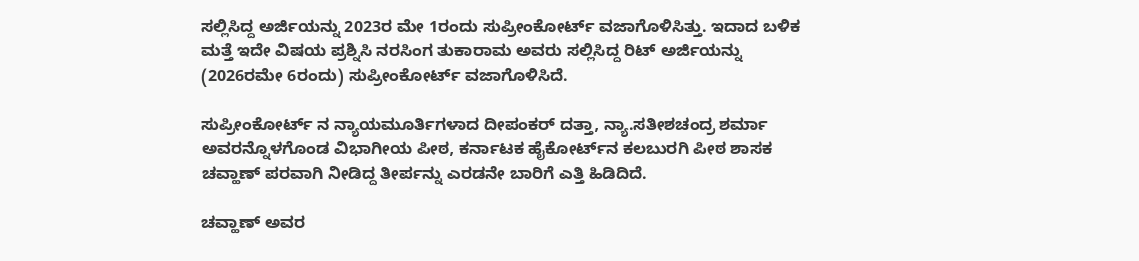ಸಲ್ಲಿಸಿದ್ದ ಅರ್ಜಿಯನ್ನು 2023ರ ಮೇ 1ರಂದು ಸುಪ್ರೀಂಕೋರ್ಟ್ ವಜಾಗೊಳಿಸಿತ್ತು. ಇದಾದ ಬಳಿಕ ಮತ್ತೆ ಇದೇ ವಿಷಯ ಪ್ರಶ್ನಿಸಿ ನರಸಿಂಗ ತುಕಾರಾಮ ಅವರು ಸಲ್ಲಿಸಿದ್ದ ರಿಟ್ ಅರ್ಜಿಯನ್ನು (2026ರಮೇ 6ರಂದು) ಸುಪ್ರೀಂಕೋರ್ಟ್ ವಜಾಗೊಳಿಸಿದೆ.

ಸುಪ್ರೀಂಕೋರ್ಟ್‌ ನ ನ್ಯಾಯಮೂರ್ತಿಗಳಾದ ದೀಪಂಕರ್ ದತ್ತಾ, ನ್ಯಾ.ಸತೀಶಚಂದ್ರ ಶರ್ಮಾ ಅವರನ್ನೊಳಗೊಂಡ ವಿಭಾಗೀಯ ಪೀಠ, ಕರ್ನಾಟಕ ಹೈಕೋರ್ಟ್‌ನ ಕಲಬುರಗಿ ಪೀಠ ಶಾಸಕ ಚವ್ಹಾಣ್ ಪರವಾಗಿ ನೀಡಿದ್ದ ತೀರ್ಪನ್ನು ಎರಡನೇ ಬಾರಿಗೆ ಎತ್ತಿ ಹಿಡಿದಿದೆ.

ಚವ್ಹಾಣ್ ಅವರ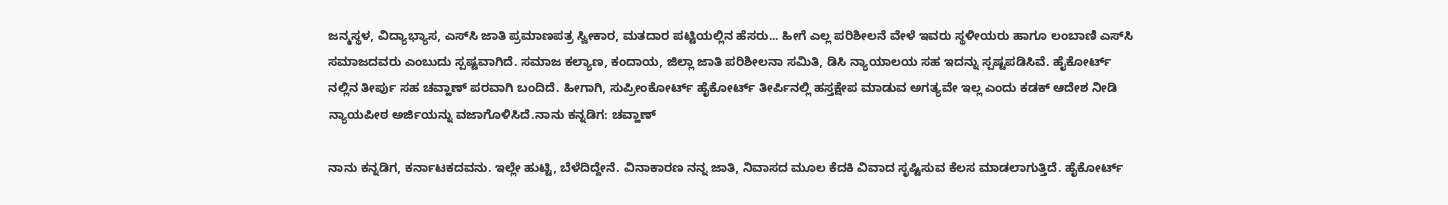ಜನ್ಮಸ್ಥಳ, ವಿದ್ಯಾಭ್ಯಾಸ, ಎಸ್‌ಸಿ ಜಾತಿ ಪ್ರಮಾಣಪತ್ರ ಸ್ವೀಕಾರ, ಮತದಾರ ಪಟ್ಟಿಯಲ್ಲಿನ ಹೆಸರು... ಹೀಗೆ ಎಲ್ಲ ಪರಿಶೀಲನೆ ವೇಳೆ ಇವರು ಸ್ಥಳೀಯರು ಹಾಗೂ ಲಂಬಾಣಿ ಎಸ್‌ಸಿ ಸಮಾಜದವರು ಎಂಬುದು ಸ್ಪಷ್ಟವಾಗಿದೆ. ಸಮಾಜ ಕಲ್ಯಾಣ, ಕಂದಾಯ, ಜಿಲ್ಲಾ ಜಾತಿ ಪರಿಶೀಲನಾ ಸಮಿತಿ, ಡಿಸಿ ನ್ಯಾಯಾಲಯ ಸಹ ಇದನ್ನು ಸ್ಪಷ್ಟಪಡಿಸಿವೆ. ಹೈಕೋರ್ಟ್ ನಲ್ಲಿನ ತೀರ್ಪು ಸಹ ಚವ್ಹಾಣ್ ಪರವಾಗಿ ಬಂದಿದೆ. ಹೀಗಾಗಿ, ಸುಪ್ರೀಂಕೋರ್ಟ್ ಹೈಕೋರ್ಟ್‌ ತೀರ್ಪಿನಲ್ಲಿ ಹಸ್ತಕ್ಷೇಪ ಮಾಡುವ ಅಗತ್ಯವೇ ಇಲ್ಲ ಎಂದು ಕಡಕ್ ಆದೇಶ ನೀಡಿ ನ್ಯಾಯಪೀಠ ಅರ್ಜಿಯನ್ನು ವಜಾಗೊಳಿಸಿದೆ.ನಾನು ಕನ್ನಡಿಗ: ಚವ್ಹಾಣ್‌

ನಾನು ಕನ್ನಡಿಗ, ಕರ್ನಾಟಕದವನು. ಇಲ್ಲೇ ಹುಟ್ಟಿ, ಬೆಳೆದಿದ್ದೇನೆ. ವಿನಾಕಾರಣ ನನ್ನ ಜಾತಿ, ನಿವಾಸದ ಮೂಲ ಕೆದಕಿ ವಿವಾದ ಸೃಷ್ಟಿಸುವ ಕೆಲಸ ಮಾಡಲಾಗುತ್ತಿದೆ. ಹೈಕೋರ್ಟ್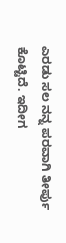ಎರಡು ಸಲ ನನ್ನ ಪರವಾಗಿ ತೀರ್ಪು ಕೊಟ್ಟಿದೆ. ಇದೀಗ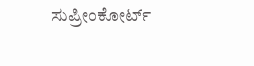ಸುಪ್ರೀಂಕೋರ್ಟ್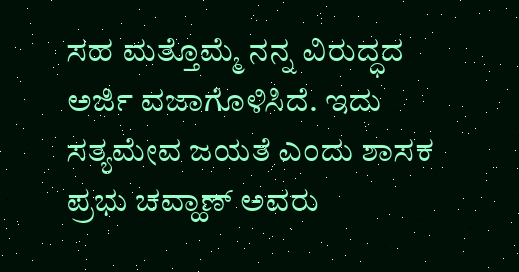ಸಹ ಮತ್ತೊಮ್ಮೆ ನನ್ನ ವಿರುದ್ಧದ ಅರ್ಜಿ ವಜಾಗೊಳಿಸಿದೆ. ಇದು ಸತ್ಯಮೇವ ಜಯತೆ ಎಂದು ಶಾಸಕ ಪ್ರಭು ಚವ್ಹಾಣ್ ಅವರು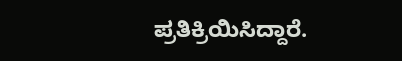ಪ್ರತಿಕ್ರಿಯಿಸಿದ್ದಾರೆ.